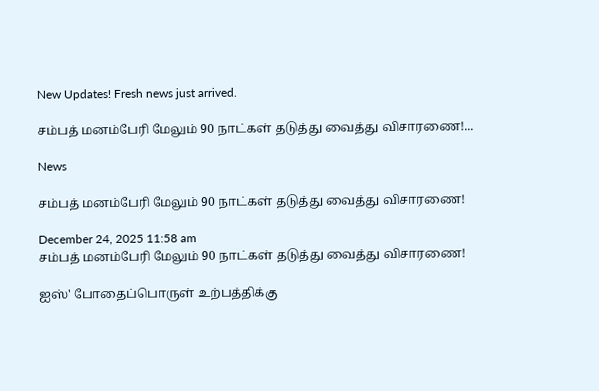New Updates! Fresh news just arrived.

சம்பத் மனம்பேரி மேலும் 90 நாட்கள் தடுத்து வைத்து விசாரணை!...

News

சம்பத் மனம்பேரி மேலும் 90 நாட்கள் தடுத்து வைத்து விசாரணை!

December 24, 2025 11:58 am
சம்பத் மனம்பேரி மேலும் 90 நாட்கள் தடுத்து வைத்து விசாரணை!

ஐஸ்' போதைப்பொருள் உற்பத்திக்கு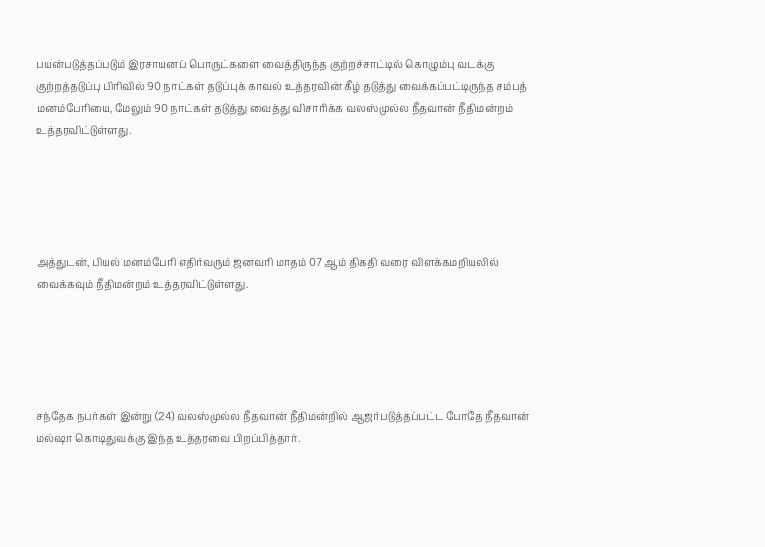பயன்படுத்தப்படும் இரசாயனப் பொருட்களை வைத்திருந்த குற்றச்சாட்டில் கொழும்பு வடக்கு குற்றத்தடுப்பு பிரிவில் 90 நாட்கள் தடுப்புக் காவல் உத்தரவின் கீழ் தடுத்து வைக்கப்பட்டிருந்த சம்பத் மனம்பேரியை, மேலும் 90 நாட்கள் தடுத்து வைத்து விசாரிக்க வலஸ்முல்ல நீதவான் நீதிமன்றம் உத்தரவிட்டுள்ளது.





அத்துடன், பியல் மனம்பேரி எதிர்வரும் ஜனவரி மாதம் 07 ஆம் திகதி வரை விளக்கமறியலில் வைக்கவும் நீதிமன்றம் உத்தரவிட்டுள்ளது.





சந்தேக நபர்கள் இன்று (24) வலஸ்முல்ல நீதவான் நீதிமன்றில் ஆஜர்படுத்தப்பட்ட போதே நீதவான் மல்ஷா கொடிதுவக்கு இந்த உத்தரவை பிறப்பித்தார்.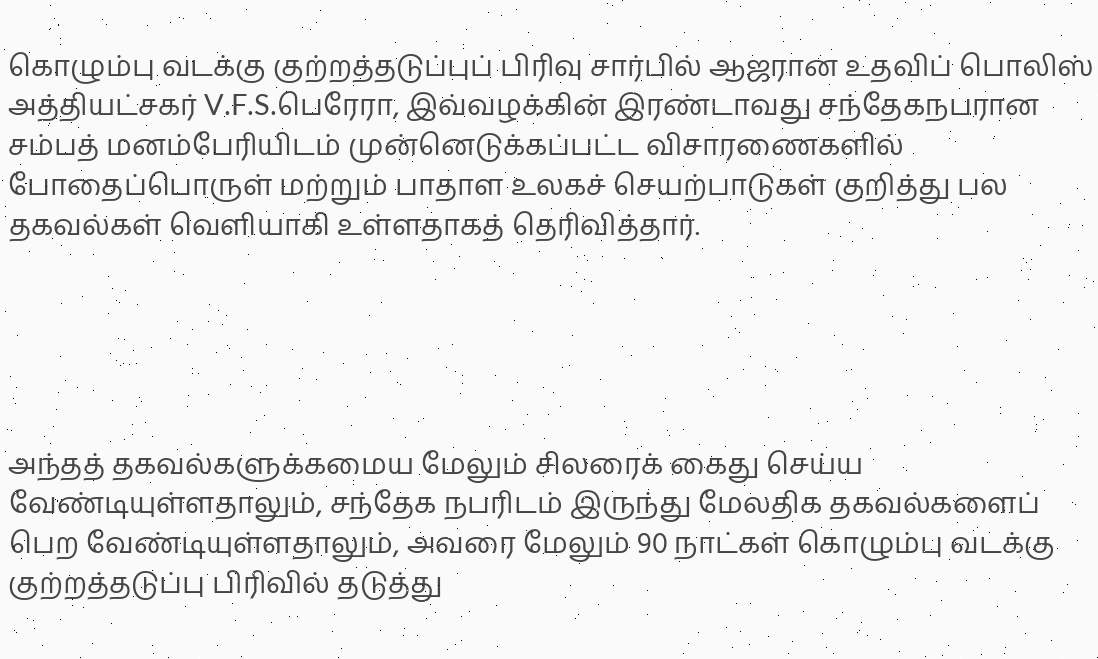கொழும்பு வடக்கு குற்றத்தடுப்புப் பிரிவு சார்பில் ஆஜரான உதவிப் பொலிஸ் அத்தியட்சகர் V.F.S.பெரேரா, இவ்வழக்கின் இரண்டாவது சந்தேகநபரான சம்பத் மனம்பேரியிடம் முன்னெடுக்கப்பட்ட விசாரணைகளில் போதைப்பொருள் மற்றும் பாதாள உலகச் செயற்பாடுகள் குறித்து பல தகவல்கள் வெளியாகி உள்ளதாகத் தெரிவித்தார்.





அந்தத் தகவல்களுக்கமைய மேலும் சிலரைக் கைது செய்ய வேண்டியுள்ளதாலும், சந்தேக நபரிடம் இருந்து மேலதிக தகவல்களைப் பெற வேண்டியுள்ளதாலும், அவரை மேலும் 90 நாட்கள் கொழும்பு வடக்கு குற்றத்தடுப்பு பிரிவில் தடுத்து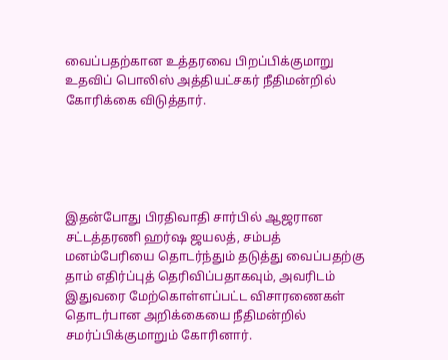வைப்பதற்கான உத்தரவை பிறப்பிக்குமாறு உதவிப் பொலிஸ் அத்தியட்சகர் நீதிமன்றில் கோரிக்கை விடுத்தார்.





இதன்போது பிரதிவாதி சார்பில் ஆஜரான சட்டத்தரணி ஹர்ஷ ஜயலத், சம்பத் மனம்பேரியை தொடர்ந்தும் தடுத்து வைப்பதற்கு தாம் எதிர்ப்புத் தெரிவிப்பதாகவும், அவரிடம் இதுவரை மேற்கொள்ளப்பட்ட விசாரணைகள் தொடர்பான அறிக்கையை நீதிமன்றில் சமர்ப்பிக்குமாறும் கோரினார்.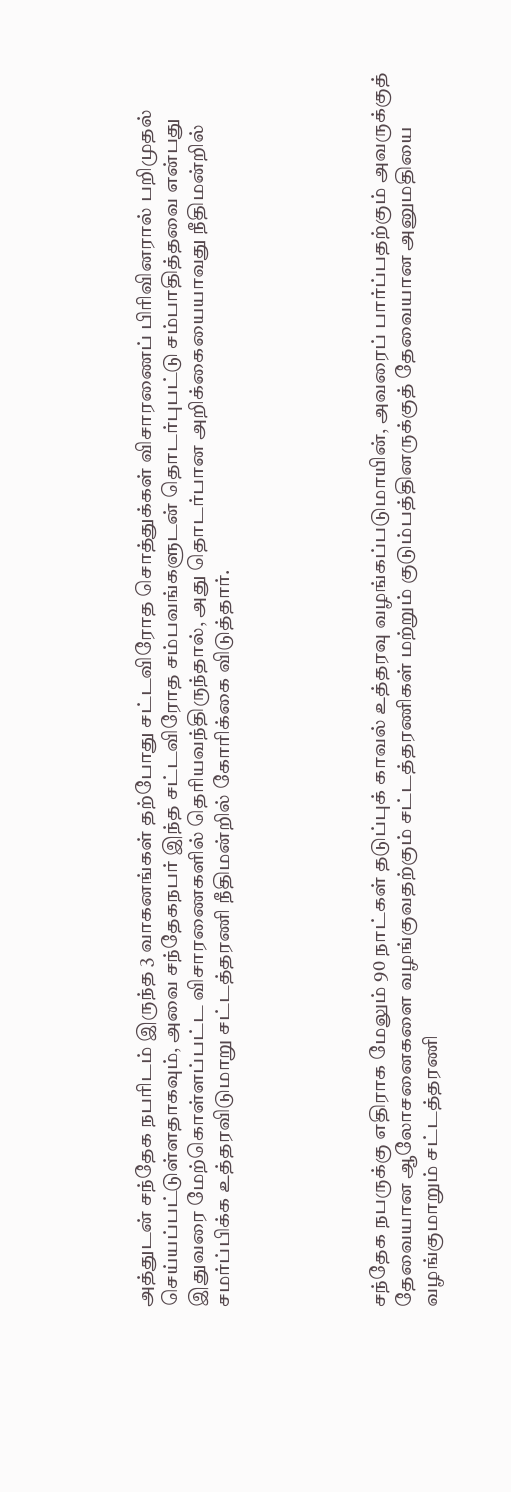அத்துடன் சந்தேக நபரிடம் இருந்த 3 வாகனங்கள் தற்போது சட்டவிரோத சொத்துக்கள் விசாரணைப் பிரிவினரால் பறிமுதல் செய்யப்பட்டுள்ளதாகவும், அவை சந்தேகநபர் இந்த சட்டவிரோத சம்பவங்களுடன் தொடர்புபட்டு சம்பாதித்தவை என்பது இதுவரை மேற்கொள்ளப்பட்ட விசாரணைகளில் தெரியவந்திருந்தால், அது தொடர்பான அறிக்கையையாவது நீதிமன்றில் சமர்ப்பிக்க உத்தரவிடுமாறு சட்டத்தரணி நீதிமன்றில் கோரிக்கை விடுத்தார்.





சந்தேக நபருக்கு எதிராக மேலும் 90 நாட்கள் தடுப்புக் காவல் உத்தரவு வழங்கப்படுமாயின், அவரைப் பார்ப்பதற்கும் அவருக்குத் தேவையான ஆலோசனைகளை வழங்குவதற்கும் சட்டத்தரணிகள் மற்றும் குடும்பத்தினருக்குத் தேவையான அனுமதியை வழங்குமாறும் சட்டத்தரணி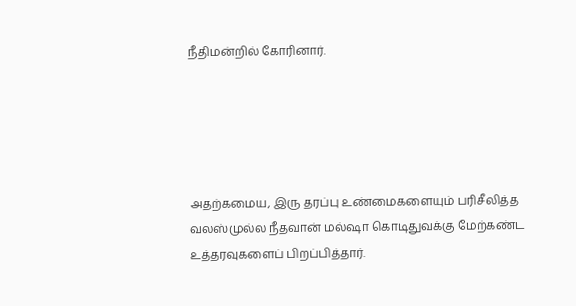நீதிமன்றில் கோரினார்.





அதற்கமைய, இரு தரப்பு உண்மைகளையும் பரிசீலித்த வலஸ்முல்ல நீதவான் மல்ஷா கொடிதுவக்கு மேற்கண்ட உத்தரவுகளைப் பிறப்பித்தார்.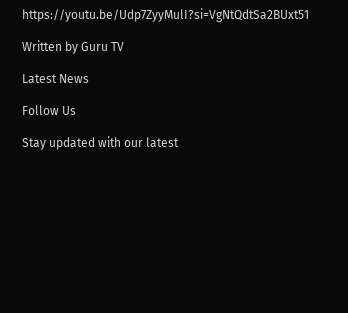https://youtu.be/Udp7ZyyMulI?si=VgNtQdtSa2BUxt51

Written by Guru TV

Latest News

Follow Us

Stay updated with our latest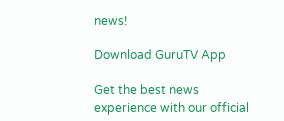news!

Download GuruTV App

Get the best news experience with our official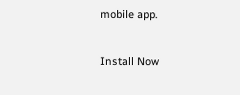mobile app.

Install Now